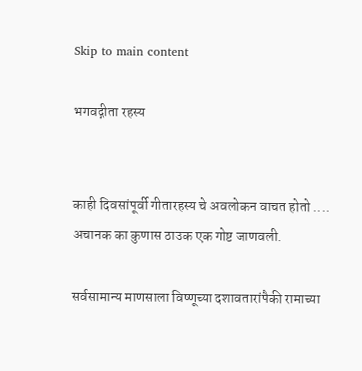Skip to main content

भगवद्गीता रहस्य


काही दिवसांपूर्वी गीतारहस्य चे अवलोकन वाचत होतो .... अचानक का कुणास ठाउक एक गोष्ट जाणवली.

सर्वसामान्य माणसाला विष्णूच्या दशावतारांपैकी रामाच्या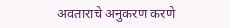अवताराचे अनुकरण करणे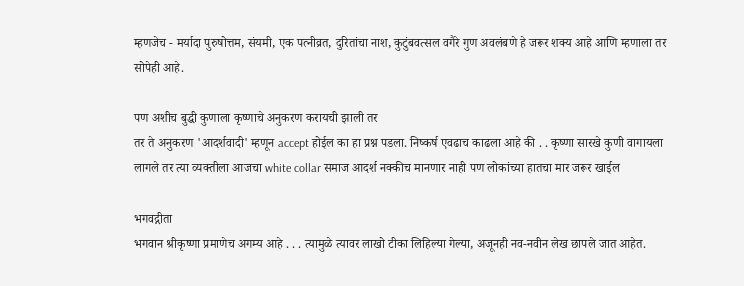म्हणजेच - मर्यादा पुरुषोत्तम, संयमी, एक पत्नीव्रत, दुरितांचा नाश, कुटुंबवत्सल वगैरे गुण अवलंबणे हे जरूर शक्य आहे आणि म्हणाला तर सोपेही आहे.

पण अशीच बुद्धी कुणाला कृष्णाचे अनुकरण करायची झाली तर
तर ते अनुकरण 'आदर्शवादी' म्हणून accept होईल का हा प्रश्न पडला. निष्कर्ष एवढाच काढला आहे की . . कृष्णा सारखे कुणी वागायला लागले तर त्या व्यक्तीला आजचा white collar समाज आदर्श नक्कीच मानणार नाही पण लोकांच्या हातचा मार जरूर खाईल

भगवद्गीता
भगवान श्रीकृष्णा प्रमाणेच अगम्य आहे . . . त्यामुळे त्यावर लाखो टीका लिहिल्या गेल्या, अजूनही नव-नवीन लेख छापले जात आहेत.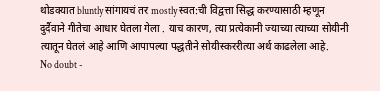थोडक्यात bluntly सांगायचं तर mostly स्वत:ची विद्वत्ता सिद्ध करण्यासाठी म्हणून दुर्दैवाने गीतेचा आधार घेतला गेला . याच कारण, त्या प्रत्येकानी ज्याच्या त्याच्या सोयीनी त्यातून घेतलं आहे आणि आपापल्या पद्धतीने सोयीस्कररीत्या अर्थ काढलेला आहे.
No doubt -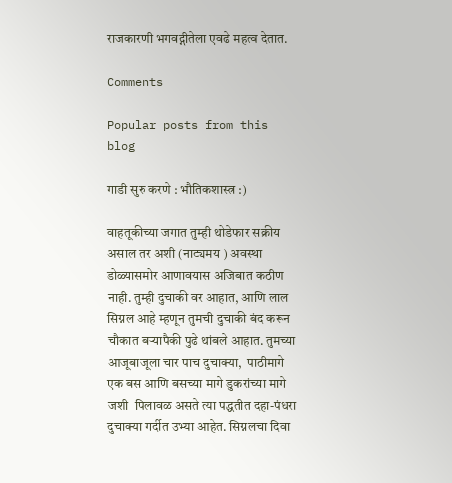राजकारणी भगवद्गीतेला एवढे महत्व देतात.

Comments

Popular posts from this blog

गाडी सुरु करणे : भौतिकशास्त्र :)

वाहतूकीच्या जगात तुम्ही थोडेफार सक्रीय असाल तर अशी (नाट्यमय ) अवस्था डोळ्यासमोर आणावयास अजिबात कठीण नाही. तुम्ही दुचाकी वर आहात, आणि लाल सिग्नल आहे म्हणून तुमची दुचाकी बंद करून चौकात बर्‍यापैकी पुढे थांबले आहात. तुमच्या आजूबाजूला चार पाच दुचाक्या,  पाठीमागे एक बस आणि बसच्या मागे डुकरांच्या मागे जशी  पिलावळ असते त्या पद्धतीत दहा-पंधरा दुचाक्या गर्दीत उभ्या आहेत. सिग्नलचा दिवा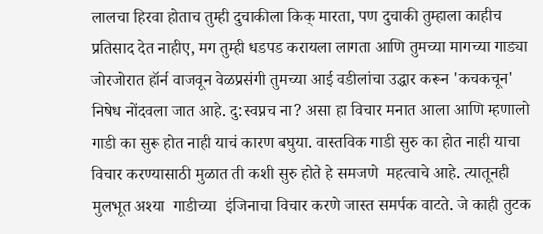लालचा हिरवा होताच तुम्ही दुचाकीला किक् मारता, पण दुचाकी तुम्हाला काहीच प्रतिसाद देत नाहीए, मग तुम्ही धडपड करायला लागता आणि तुमच्या मागच्या गाड्या जोरजोरात हॉर्न वाजवून वेळप्रसंगी तुमच्या आई वडीलांचा उद्धार करून 'कचकचून' निषेध नोंदवला जात आहे. दु:स्वप्नच ना? असा हा विचार मनात आला आणि म्हणालो गाडी का सुरू होत नाही याचं कारण बघुया. वास्तविक गाडी सुरु का होत नाही याचा विचार करण्यासाठी मुळात ती कशी सुरु होते हे समजणे  महत्वाचे आहे. त्यातूनही मुलभूत अश्या  गाडीच्या  इंजिनाचा विचार करणे जास्त समर्पक वाटते. जे काही तुटक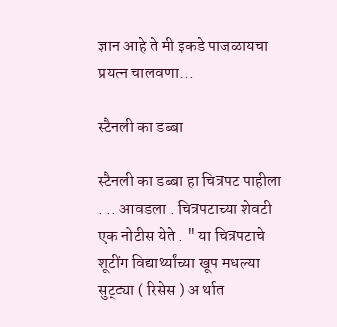ज्ञान आहे ते मी इकडे पाजळायचा प्रयत्न चालवणा...

स्टैनली का डब्बा

स्टैनली का डब्बा हा चित्रपट पाहीला . .. आवडला . चित्रपटाच्या शेवटी एक नोटीस येते . " या चित्रपटाचे शूटींग विद्यार्थ्यांच्या खूप मधल्या सुट्ट्या ( रिसेस ) अ र्थात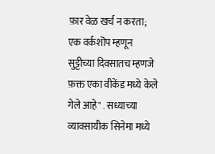फ़ार वेळ खर्च न करता; एक वर्कशॊप म्हणून सुट्टीच्या दिवसातच म्हणजे फ़क्त एका वीकेंड मध्ये केले गेले आहे" . सध्याच्या व्यावसायीक सिनेमा मध्ये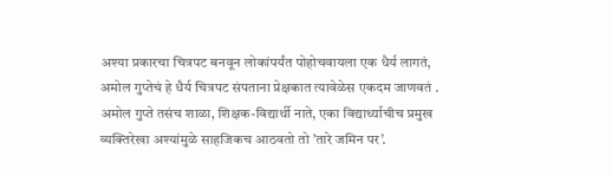अश्या प्रकारचा चित्रपट बनवून लोकांपर्यंत पोहोचवायला एक धैर्य लागतं, अमोल गुप्तेचं हे धैर्य चित्रपट संपताना प्रेक्षकात त्यावेळेस एकदम जाणवतं . अमोल गुप्ते तसंच शाळा, शिक्षक-विद्यार्थी नाते, एका विद्यार्थ्याचीच प्रमुख व्यक्तिरेखा अश्यांमुळे साहजिकच आठवतो तो ’तारे जमिन पर’.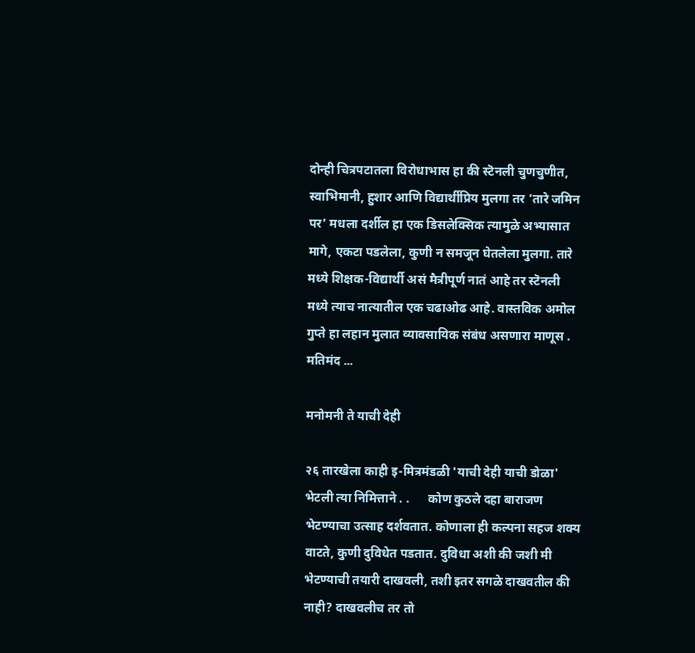दोन्ही चित्रपटातला विरोधाभास हा की स्टॆनली चुणचुणीत, स्वाभिमानी, हुशार आणि विद्यार्थीप्रिय मुलगा तर ’तारे जमिन पर’ मधला दर्शील हा एक डिसलेक्सिक त्यामुळे अभ्यासात मागे, एकटा पडलेला, कुणी न समजून घेतलेला मुलगा. तारे मध्ये शिक्षक-विद्यार्थी असं मैत्रीपूर्ण नातं आहे तर स्टॆनली मध्ये त्याच नात्यातील एक चढाओढ आहे. वास्तविक अमोल गुप्ते हा लहान मुलात व्यावसायिक संबंध असणारा माणूस . मतिमंद ...

मनोमनी ते याची देही

२६ तारखेला काही इ-मित्रमंडळी 'याची देही याची डोळा' भेटली त्या निमित्ताने . .      कोण कुठले दहा बाराजण भेटण्याचा उत्साह दर्शवतात. कोणाला ही कल्पना सहज शक्य वाटते, कुणी दुविधेत पडतात. दुविधा अशी की जशी मी भेटण्याची तयारी दाखवली, तशी इतर सगळे दाखवतील की नाही? दाखवलीच तर तो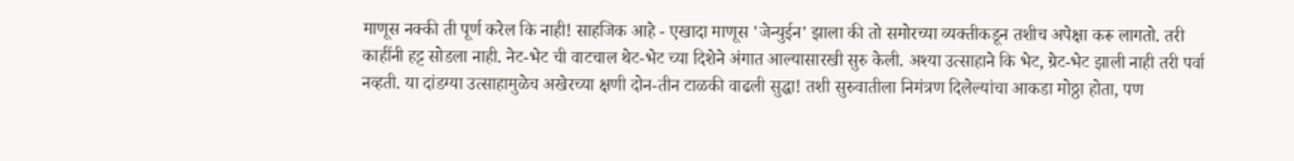माणूस नक्की ती पूर्ण करेल कि नाही! साहजिक आहे - एखादा माणूस 'जेन्युईन' झाला की तो समोरच्या व्यक्तीकडून तशीच अपेक्षा करू लागतो. तरी काहींनी हट्ट सोडला नाही. नेट-भेट ची वाटचाल थेट-भेट च्या दिशेने अंगात आल्यासारखी सुरु केली. अश्या उत्साहाने कि भेट, ग्रेट-भेट झाली नाही तरी पर्वा नव्हती. या दांडग्या उत्साहामुळेच अखेरच्या क्षणी दोन-तीन टाळकी वाढली सुद्धा! तशी सुरुवातीला निमंत्रण दिलेल्यांचा आकडा मोठ्ठा होता, पण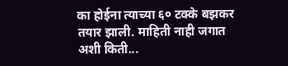का होईना त्याच्या ६० टक्के बझकर तयार झाली. माहिती नाही जगात अशी किती...